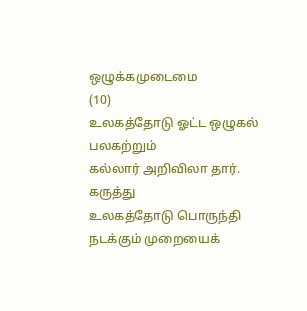ஒழுக்கமுடைமை
(10)
உலகத்தோடு ஓட்ட ஒழுகல் பலகற்றும்
கல்லார் அறிவிலா தார்.
கருத்து
உலகத்தோடு பொருந்தி நடக்கும் முறையைக்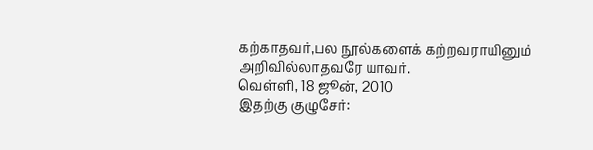கற்காதவர்,பல நூல்களைக் கற்றவராயினும்
அறிவில்லாதவரே யாவர்.
வெள்ளி, 18 ஜூன், 2010
இதற்கு குழுசேர்: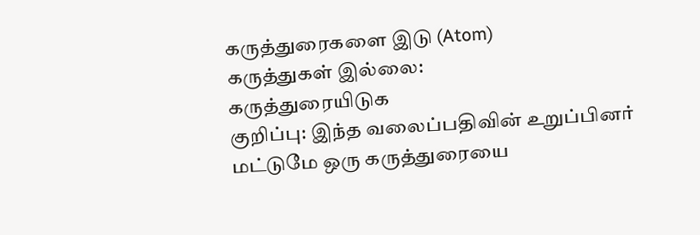கருத்துரைகளை இடு (Atom)
கருத்துகள் இல்லை:
கருத்துரையிடுக
குறிப்பு: இந்த வலைப்பதிவின் உறுப்பினர் மட்டுமே ஒரு கருத்துரையை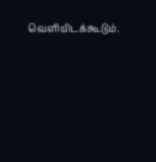வெளியிடக்கூடும்.